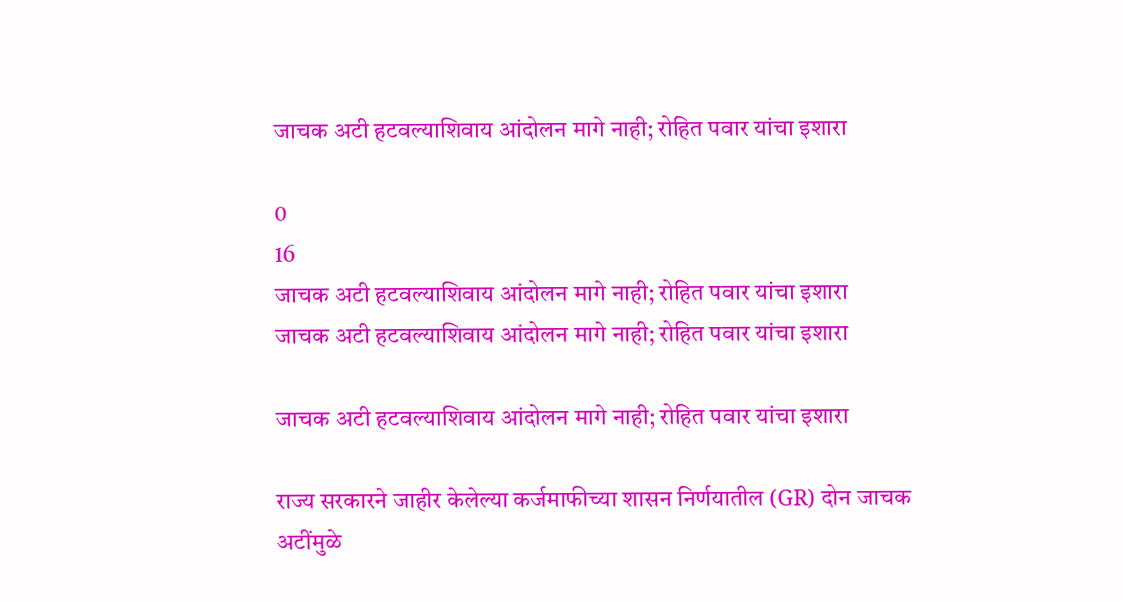जाचक अटी हटवल्याशिवाय आंदोलन मागे नाही; रोहित पवार यांचा इशारा

0
16
जाचक अटी हटवल्याशिवाय आंदोलन मागे नाही; रोहित पवार यांचा इशारा
जाचक अटी हटवल्याशिवाय आंदोलन मागे नाही; रोहित पवार यांचा इशारा

जाचक अटी हटवल्याशिवाय आंदोलन मागे नाही; रोहित पवार यांचा इशारा

राज्य सरकारने जाहीर केलेल्या कर्जमाफीच्या शासन निर्णयातील (GR) दोन जाचक अटींमुळे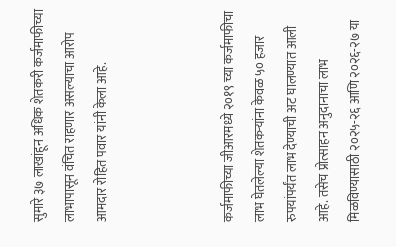सुमारे ३७ लाखांहून अधिक शेतकरी कर्जमाफीच्या लाभापासून वंचित राहणार असल्याचा आरोप आमदार रोहित पवार यांनी केला आहे.



कर्जमाफीच्या जीआरमध्ये २०१९ च्या कर्जमाफीचा लाभ घेतलेल्या शेतकऱ्यांना केवळ ५० हजार रुपयांपर्यंत लाभ देण्याची अट घालण्यात आली आहे. तसेच प्रोत्साहन अनुदानाचा लाभ मिळविण्यासाठी २०२५-२६ आणि २०२६-२७ या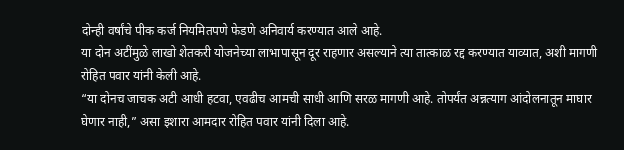दोन्ही वर्षांचे पीक कर्ज नियमितपणे फेडणे अनिवार्य करण्यात आले आहे.
या दोन अटींमुळे लाखो शेतकरी योजनेच्या लाभापासून दूर राहणार असल्याने त्या तात्काळ रद्द करण्यात याव्यात, अशी मागणी रोहित पवार यांनी केली आहे.
“या दोनच जाचक अटी आधी हटवा, एवढीच आमची साधी आणि सरळ मागणी आहे. तोपर्यंत अन्नत्याग आंदोलनातून माघार घेणार नाही,” असा इशारा आमदार रोहित पवार यांनी दिला आहे.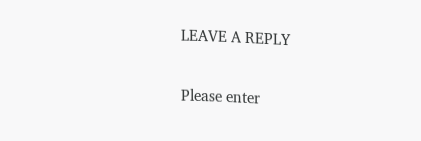LEAVE A REPLY

Please enter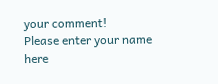your comment!
Please enter your name here